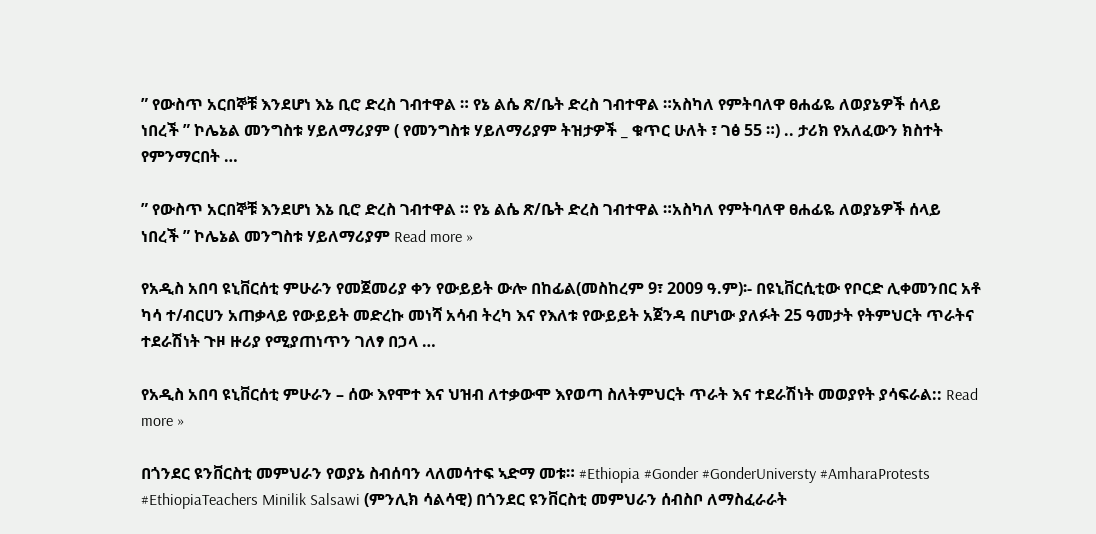” የውስጥ አርበኞቹ እንደሆነ እኔ ቢሮ ድረስ ገብተዋል ። የኔ ልሴ ጽ/ቤት ድረስ ገብተዋል ።አስካለ የምትባለዋ ፀሐፊዬ ለወያኔዎች ሰላይ ነበረች ” ኮሌኔል መንግስቱ ሃይለማሪያም ( የመንግስቱ ሃይለማሪያም ትዝታዎች _ ቁጥር ሁለት ፣ ገፅ 55 ።) .. ታሪክ የአለፈውን ክስተት የምንማርበት …

” የውስጥ አርበኞቹ እንደሆነ እኔ ቢሮ ድረስ ገብተዋል ። የኔ ልሴ ጽ/ቤት ድረስ ገብተዋል ።አስካለ የምትባለዋ ፀሐፊዬ ለወያኔዎች ሰላይ ነበረች ” ኮሌኔል መንግስቱ ሃይለማሪያም Read more »

የአዲስ አበባ ዩኒቨርሰቲ ምሁራን የመጀመሪያ ቀን የውይይት ውሎ በከፊል(መስከረም 9፣ 2009 ዓ.ም)፡- በዩኒቨርሲቲው የቦርድ ሊቀመንበር አቶ ካሳ ተ/ብርሀን አጠቃላይ የውይይት መድረኩ መነሻ አሳብ ትረካ እና የእለቱ የውይይት አጀንዳ በሆነው ያለፉት 25 ዓመታት የትምህርት ጥራትና ተደራሽነት ጉዞ ዙሪያ የሚያጠነጥን ገለፃ በኃላ …

የአዲስ አበባ ዩኒቨርሰቲ ምሁራን – ሰው እየሞተ እና ህዝብ ለተቃውሞ እየወጣ ስለትምህርት ጥራት እና ተደራሽነት መወያየት ያሳፍራል:: Read more »

በጎንደር ዩንቨርስቲ መምህራን የወያኔ ስብሰባን ላለመሳተፍ ኣድማ መቱ። #Ethiopia #Gonder #GonderUniversty #AmharaProtests #EthiopiaTeachers Minilik Salsawi (ምንሊክ ሳልሳዊ) በጎንደር ዩንቨርስቲ መምህራን ሰብስቦ ለማስፈራራት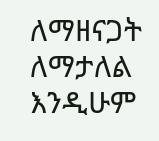ለማዘናጋት ለማታለል እንዲሁም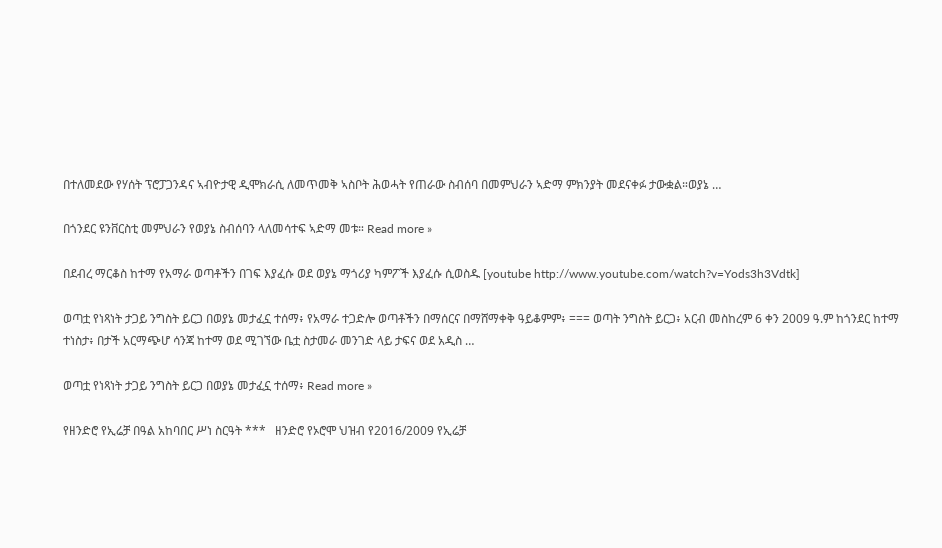በተለመደው የሃሰት ፕሮፓጋንዳና ኣብዮታዊ ዲሞክራሲ ለመጥመቅ ኣስቦት ሕወሓት የጠራው ስብሰባ በመምህራን ኣድማ ምክንያት መደናቀፉ ታውቋል።ወያኔ …

በጎንደር ዩንቨርስቲ መምህራን የወያኔ ስብሰባን ላለመሳተፍ ኣድማ መቱ። Read more »

በደብረ ማርቆስ ከተማ የአማራ ወጣቶችን በገፍ እያፈሱ ወደ ወያኔ ማጎሪያ ካምፖች እያፈሱ ሲወስዱ [youtube http://www.youtube.com/watch?v=Yods3h3Vdtk]

ወጣቷ የነጻነት ታጋይ ንግስት ይርጋ በወያኔ መታፈኗ ተሰማ፥ የአማራ ተጋድሎ ወጣቶችን በማሰርና በማሸማቀቅ ዓይቆምም፥ === ወጣት ንግስት ይርጋ፥ አርብ መስከረም 6 ቀን 2009 ዓ.ም ከጎንደር ከተማ ተነስታ፥ በታች አርማጭሆ ሳንጃ ከተማ ወደ ሚገኘው ቤቷ ስታመራ መንገድ ላይ ታፍና ወደ አዲስ …

ወጣቷ የነጻነት ታጋይ ንግስት ይርጋ በወያኔ መታፈኗ ተሰማ፥ Read more »

የዘንድሮ የኢሬቻ በዓል አከባበር ሥነ ስርዓት ***   ዘንድሮ የኦሮሞ ህዝብ የ2016/2009 የኢሬቻ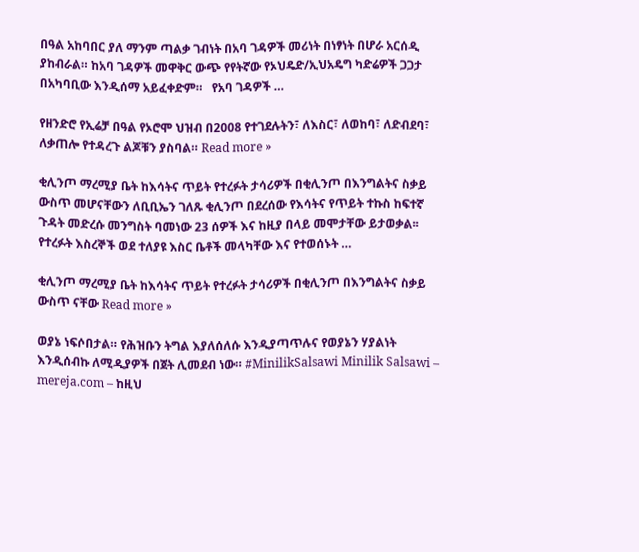በዓል አከባበር ያለ ማንም ጣልቃ ገብነት በአባ ገዳዎች መሪነት በነፃነት በሆራ አርሰዲ ያከብራል። ከአባ ገዳዎች መዋቅር ውጭ የየትኛው የኦህዴድ/ኢህአዴግ ካድሬዎች ጋጋታ በአካባቢው እንዲሰማ አይፈቀድም።   የአባ ገዳዎች …

የዘንድሮ የኢሬቻ በዓል የኦሮሞ ህዝብ በ2008 የተገደሉትን፣ ለእስር፣ ለወከባ፣ ለድብደባ፣ ለቃጠሎ የተዳረጉ ልጆቹን ያስባል። Read more »

ቂሊንጦ ማረሚያ ቤት ከእሳትና ጥይት የተረፉት ታሳሪዎች በቂሊንጦ በእንግልትና ስቃይ ውስጥ መሆናቸውን ለቢቢኤን ገለጹ ቂሊንጦ በደረሰው የእሳትና የጥይት ተኩስ ከፍተኛ ጉዳት መድረሱ መንግስት ባመነው 23 ሰዎች እና ከዚያ በላይ መሞታቸው ይታወቃል፡፡ የተረፉት እስረኞች ወደ ተለያዩ እስር ቤቶች መላካቸው እና የተወሰኑት …

ቂሊንጦ ማረሚያ ቤት ከእሳትና ጥይት የተረፉት ታሳሪዎች በቂሊንጦ በእንግልትና ስቃይ ውስጥ ናቸው Read more »

ወያኔ ነፍሶበታል። የሕዝቡን ትግል እያለሰለሱ እንዲያጣጥሉና የወያኔን ሃያልነት እንዲሰብኩ ለሚዲያዎች በጀት ሊመደብ ነው። #MinilikSalsawi Minilik Salsawi – mereja.com – ከዚህ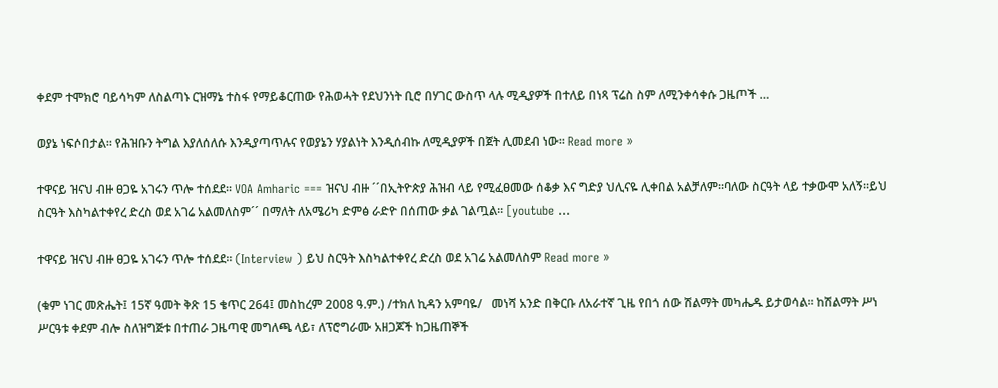ቀደም ተሞክሮ ባይሳካም ለስልጣኑ ርዝማኔ ተስፋ የማይቆርጠው የሕወሓት የደህንነት ቢሮ በሃገር ውስጥ ላሉ ሚዲያዎች በተለይ በነጻ ፕሬስ ስም ለሚንቀሳቀሱ ጋዜጦች …

ወያኔ ነፍሶበታል። የሕዝቡን ትግል እያለሰለሱ እንዲያጣጥሉና የወያኔን ሃያልነት እንዲሰብኩ ለሚዲያዎች በጀት ሊመደብ ነው። Read more »

ተዋናይ ዝናህ ብዙ ፀጋዬ አገሩን ጥሎ ተሰደደ። VOA Amharic === ዝናህ ብዙ ´´በኢትዮጵያ ሕዝብ ላይ የሚፈፀመው ሰቆቃ እና ግድያ ህሊናዬ ሊቀበል አልቻለም።ባለው ስርዓት ላይ ተቃውሞ አለኝ።ይህ ስርዓት እስካልተቀየረ ድረስ ወደ አገሬ አልመለስም´´ በማለት ለአሜሪካ ድምፅ ራድዮ በሰጠው ቃል ገልጧል። [youtube …

ተዋናይ ዝናህ ብዙ ፀጋዬ አገሩን ጥሎ ተሰደደ። (Interview ) ይህ ስርዓት እስካልተቀየረ ድረስ ወደ አገሬ አልመለስም Read more »

(ቁም ነገር መጽሔት፤ 15ኛ ዓመት ቅጽ 15 ቄጥር 264፤ መስከረም 2008 ዓ.ም.) /ተክለ ኪዳን አምባዬ/   መነሻ አንድ በቅርቡ ለአራተኛ ጊዜ የበጎ ሰው ሽልማት መካሔዱ ይታወሳል፡፡ ከሽልማት ሥነ ሥርዓቱ ቀደም ብሎ ስለዝግጅቱ በተጠራ ጋዜጣዊ መግለጫ ላይ፣ ለፕሮግራሙ አዘጋጆች ከጋዜጠኞች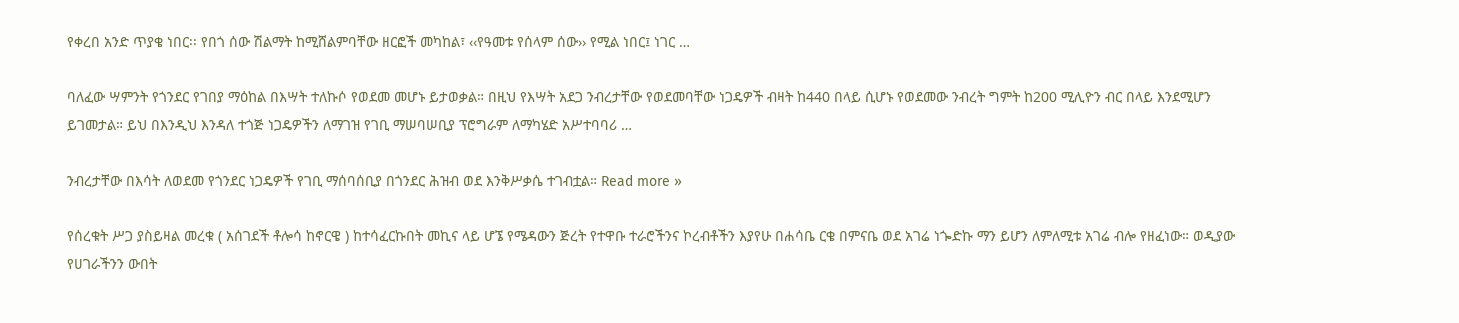የቀረበ አንድ ጥያቄ ነበር፡፡ የበጎ ሰው ሽልማት ከሚሸልምባቸው ዘርፎች መካከል፣ ‹‹የዓመቱ የሰላም ሰው›› የሚል ነበር፤ ነገር …

ባለፈው ሣምንት የጎንደር የገበያ ማዕከል በእሣት ተለኩሶ የወደመ መሆኑ ይታወቃል። በዚህ የእሣት አደጋ ንብረታቸው የወደመባቸው ነጋዴዎች ብዛት ከ440 በላይ ሲሆኑ የወደመው ንብረት ግምት ከ200 ሚሊዮን ብር በላይ እንደሚሆን ይገመታል። ይህ በእንዲህ እንዳለ ተጎጅ ነጋዴዎችን ለማገዝ የገቢ ማሠባሠቢያ ፕሮግራም ለማካሄድ አሥተባባሪ …

ንብረታቸው በእሳት ለወደመ የጎንደር ነጋዴዎች የገቢ ማሰባሰቢያ በጎንደር ሕዝብ ወደ እንቅሥቃሴ ተገብቷል። Read more »

የሰረቁት ሥጋ ያስይዛል መረቁ ( አሰገደች ቶሎሳ ከኖርዌ ) ከተሳፈርኩበት መኪና ላይ ሆኜ የሜዳውን ጅረት የተዋቡ ተራሮችንና ኮረብቶችን እያየሁ በሐሳቤ ርቄ በምናቤ ወደ አገሬ ነጐድኩ ማን ይሆን ለምለሚቱ አገሬ ብሎ የዘፈነው። ወዲያው የሀገራችንን ውበት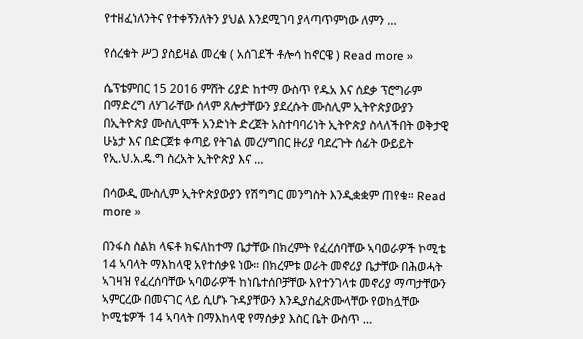የተዘፈነለንትና የተቀኝንለትን ያህል እንደሚገባ ያላጣጥምነው ለምን …

የሰረቁት ሥጋ ያስይዛል መረቁ ( አሰገደች ቶሎሳ ከኖርዌ ) Read more »

ሴፕቴምበር 15 2016 ምሸት ሪያድ ከተማ ውስጥ የዱአ እና ሰደቃ ፕሮግራም በማድረግ ለሃገራቸው ሰላም ጸሎታቸውን ያደረሱት ሙስሊም ኢትዮጵያውያን በኢትዮጵያ ሙስሊሞች አንድነት ድረጀት አስተባባሪነት ኢትዮጵያ ስላለችበት ወቅታዊ ሁኔታ እና በድርጀቱ ቀጣይ የትገል መረሃግበር ዙሪያ ባደረጉት ሰፊት ውይይት የኢ.ህ.አ.ዴ.ግ ስረአት ኢትዮጵያ እና …

በሳውዲ ሙስሊም ኢትዮጵያውያን የሽግግር መንግስት እንዲቋቋም ጠየቁ። Read more »

በንፋስ ስልክ ላፍቶ ክፍለከተማ ቤታቸው በክረምት የፈረሰባቸው ኣባወራዎች ኮሚቴ 14 ኣባላት ማእከላዊ አየተሰቃዩ ነው። በክረምቱ ወራት መኖሪያ ቤታቸው በሕወሓት ኣገዛዝ የፈረሰባቸው ኣባወራዎች ከነቤተሰቦቻቸው እየተንገላቱ መኖሪያ ማጣታቸውን ኣምርረው በመናገር ላይ ሲሆኑ ጉዳያቸውን እንዲያስፈጽሙላቸው የወከሏቸው ኮሚቴዎች 14 ኣባላት በማእከላዊ የማሰቃያ እስር ቤት ውስጥ …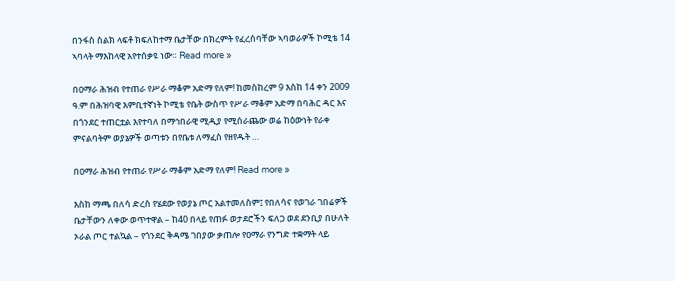በንፋስ ስልክ ላፍቶ ክፍለከተማ ቤታቸው በክረምት የፈረሰባቸው ኣባወራዎች ኮሚቴ 14 ኣባላት ማእከላዊ አየተሰቃዩ ነው። Read more »

በዐማራ ሕዝብ የተጠራ የሥራ ማቆም አድማ የለም! ከመስከረም 9 እስከ 14 ቀን 2009 ዓ.ም በሕዝባዊ እምቢተኛነት ኮሚቴ የቤት ውስጥ የሥራ ማቆም አድማ በባሕር ዳር እና በጎንደር ተጠርቷል እየተባለ በማኅበራዊ ሚዲያ የሚሰራጨው ወሬ ከዕውነት የራቀ ምናልባትም ወያኔዎች ወጣቱን በየቤቱ ለማፈስ የዘየዱት …

በዐማራ ሕዝብ የተጠራ የሥራ ማቆም አድማ የለም! Read more »

እስከ ማጫ በለሳ ድረስ የሄደው የወያኔ ጦር አልተመለስም፤ የበለሳና የወገራ ገበሬዎች ቤታቸውን ለቀው ወጥተዋል – ከ40 በላይ የጠፉ ወታደሮችን ፍለጋ ወደ ደንቢያ በሁለት ኦራል ጦር ተልኳል – የጎንደር ቅዳሜ ገበያው ቃጠሎ የዐማራ የንግድ ተቋማት ላይ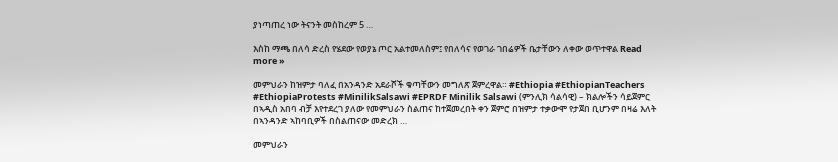ያነጣጠረ ነው ትናንት መስከረም 5 …

እስከ ማጫ በለሳ ድረስ የሄደው የወያኔ ጦር አልተመለስም፤ የበለሳና የወገራ ገበሬዎች ቤታቸውን ለቀው ወጥተዋል Read more »

መምህራን ከዝምታ ባለፈ በአንዳንድ አደራሾች ቁጣቸውን መግለጽ ጀምረዋል። #Ethiopia #EthiopianTeachers #EthiopiaProtests #MinilikSalsawi #EPRDF Minilik Salsawi (ምንሊክ ሳልሳዊ) – ክልሎችን ሳይጀምር በኣዲስ አበባ ብቻ እየተደረገ ያለው የመምህራን ስልጠና ከተጀመረበት ቀን ጀምሮ በዝምታ ተቃውሞ የታጀበ ቢሆንም በዛሬ እለት በኣንዳንድ ኣከባቢዎች በስልጠናው መድረክ …

መምህራን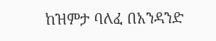ከዝምታ ባለፈ በአንዳንድ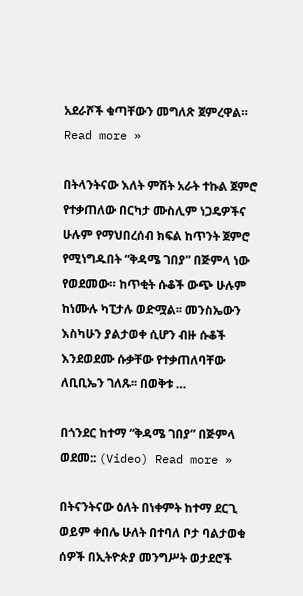አደራሾች ቁጣቸውን መግለጽ ጀምረዋል። Read more »

በትላንትናው እለት ምሽት አራት ተኩል ጀምሮ የተቃጠለው በርካታ ሙስሊም ነጋዴዎችና ሁሉም የማህበረሰብ ክፍል ከጥንት ጀምሮ የሚነግዱበት “ቅዳሜ ገበያ” በጅምላ ነው የወደመው። ከጥቂት ሱቆች ውጭ ሁሉም ከነሙሉ ካፒታሉ ወድሟል፡፡ መንስኤውን እስካሁን ያልታወቀ ሲሆን ብዙ ሱቆች እንደወደሙ ሱቃቸው የተቃጠለባቸው ለቢቢኤን ገለጹ፡፡ በወቅቱ …

በጎንደር ከተማ “ቅዳሜ ገበያ” በጅምላ ወደመ:: (Video) Read more »

በትናንትናው ዕለት በነቀምት ከተማ ደርጊ ወይም ቀበሌ ሁለት በተባለ ቦታ ባልታወቁ ሰዎች በኢትዮጵያ መንግሥት ወታደሮች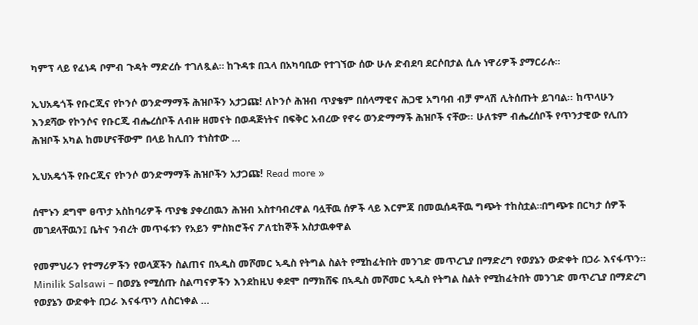ካምፕ ላይ የፈነዳ ቦምብ ጉዳት ማድረሱ ተገለጿል። ከጉዳቱ በኋላ በአካባቢው የተገኘው ሰው ሁሉ ድብደባ ደርሶበታል ሲሉ ነዋሪዎች ያማርራሉ።

ኢህአዴጎች የቡርጂና የኮንሶ ወንድማማች ሕዝቦችን አታጋጩ! ለኮንሶ ሕዝብ ጥያቄም በሰላማዊና ሕጋዊ አግባብ ብቻ ምላሽ ሊትሰጡት ይገባል፡፡ ከጥላሁን እንደሻው የኮንሶና የቡርጂ ብሔረሰቦች ለብዙ ዘመናት በወዳጅነትና በፍቅር አብረው የኖሩ ወንድማማች ሕዝቦች ናቸው፡፡ ሁለቱም ብሔረሰቦች የጥንታዊው የሊበን ሕዝቦች አካል ከመሆናቸውም በላይ ከሊበን ተነስተው …

ኢህአዴጎች የቡርጂና የኮንሶ ወንድማማች ሕዝቦችን አታጋጩ! Read more »

ሰሞኑን ደግሞ ፀጥታ አስከባሪዎች ጥያቄ ያቀረበዉን ሕዝብ አስተባብረዋል ባሏቸዉ ሰዎች ላይ እርምጃ በመዉሰዳቸዉ ግጭት ተከስቷል።በግጭቱ በርካታ ሰዎች መገደላቸዉን፤ ቤትና ንብረት መጥፋቱን የአይን ምስክሮችና ፖለቲከኞች አስታዉቀዋል

የመምህራን የተማሪዎችን የወላጆችን ስልጠና በኣዲስ መሾመር ኣዲስ የትግል ስልት የሚከፈትበት መንገድ መጥረጊያ በማድረግ የወያኔን ውድቀት በጋራ እናፋጥን። Minilik Salsawi – በወያኔ የሚሰጡ ስልጣናዎችን እንደከዚህ ቀደሞ በማክሸፍ በኣዲስ መሾመር ኣዲስ የትግል ስልት የሚከፈትበት መንገድ መጥረጊያ በማድረግ የወያኔን ውድቀት በጋራ እናፋጥን ለስርነቀል …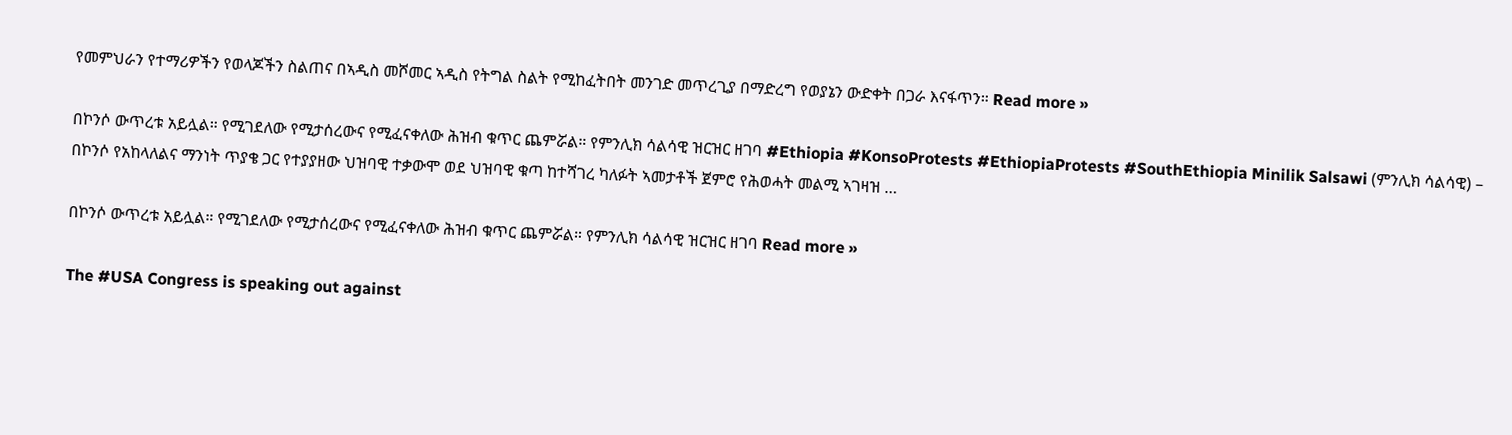የመምህራን የተማሪዎችን የወላጆችን ስልጠና በኣዲስ መሾመር ኣዲስ የትግል ስልት የሚከፈትበት መንገድ መጥረጊያ በማድረግ የወያኔን ውድቀት በጋራ እናፋጥን። Read more »

በኮንሶ ውጥረቱ አይሏል። የሚገደለው የሚታሰረውና የሚፈናቀለው ሕዝብ ቁጥር ጨምሯል። የምንሊክ ሳልሳዊ ዝርዝር ዘገባ #Ethiopia #KonsoProtests #EthiopiaProtests #SouthEthiopia Minilik Salsawi (ምንሊክ ሳልሳዊ) – በኮንሶ የአከላለልና ማንነት ጥያቄ ጋር የተያያዘው ህዝባዊ ተቃውሞ ወደ ህዝባዊ ቁጣ ከተሻገረ ካለፉት ኣመታቶች ጀምሮ የሕወሓት መልሚ ኣገዛዝ …

በኮንሶ ውጥረቱ አይሏል። የሚገደለው የሚታሰረውና የሚፈናቀለው ሕዝብ ቁጥር ጨምሯል። የምንሊክ ሳልሳዊ ዝርዝር ዘገባ Read more »

The #USA Congress is speaking out against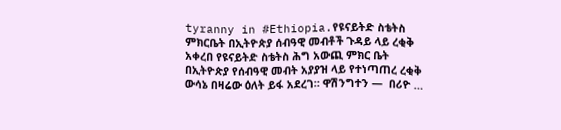tyranny in #Ethiopia.የዩናይትድ ስቴትስ ምክርቤት በኢትዮጵያ ሰብዓዊ መብቶች ጉዳይ ላይ ረቂቅ አቀረበ የዩናይትድ ስቴትስ ሕግ አውጪ ምክር ቤት በኢትዮጵያ የሰብዓዊ መብት አያያዝ ላይ የተነጣጠረ ረቂቅ ውሳኔ በዛሬው ዕለት ይፋ አደረገ። ዋሽንግተን —  በሪዮ …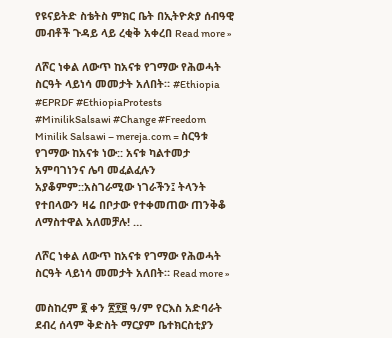የዩናይትድ ስቴትስ ምክር ቤት በኢትዮጵያ ሰብዓዊ መብቶች ጉዳይ ላይ ረቂቅ አቀረበ Read more »

ለሾር ነቀል ለውጥ ከአናቱ የገማው የሕወሓት ስርዓት ላይነሳ መመታት አለበት። #Ethiopia #EPRDF #EthiopiaProtests #MinilikSalsawi #Change #Freedom Minilik Salsawi – mereja.com = ስርዓቱ የገማው ከአናቱ ነው:: አናቱ ካልተመታ አምባገነንና ሌባ መፈልፈሉን አያቆምም::አስገራሚው ነገራችን፤ ትላንት የተበላውን ዛሬ በቦታው የተቀመጠው ጠንቅቆ ለማስተዋል አለመቻሉ! …

ለሾር ነቀል ለውጥ ከአናቱ የገማው የሕወሓት ስርዓት ላይነሳ መመታት አለበት። Read more »

መስከረም ፪ ቀን ፳፻፱ ዓ/ም የርእስ አድባራት ደብረ ሰላም ቅድስት ማርያም ቤተክርስቲያን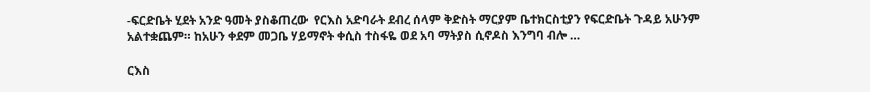-ፍርድቤት ሂደት አንድ ዓመት ያስቆጠረው  የርእስ አድባራት ደብረ ሰላም ቅድስት ማርያም ቤተክርስቲያን የፍርድቤት ጉዳይ አሁንም አልተቋጨም። ከአሁን ቀደም መጋቤ ሃይማኖት ቀሲስ ተስፋዬ ወደ አባ ማትያስ ሲኖዶስ እንግባ ብሎ …

ርእስ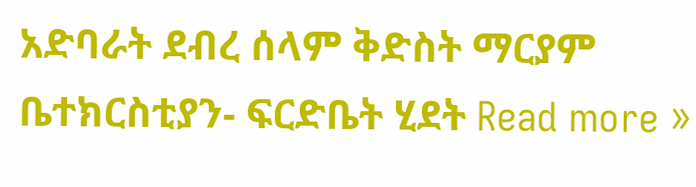አድባራት ደብረ ሰላም ቅድስት ማርያም ቤተክርስቲያን- ፍርድቤት ሂደት Read more »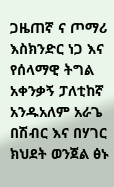ጋዜጠኛ ና ጦማሪ እስክንድር ነጋ እና የሰላማዊ ትግል አቀንቃኝ ፓለቲከኛ አንዱአለም አራጌ በሽብር እና በሃገር ክህደት ወንጀል ፅኑ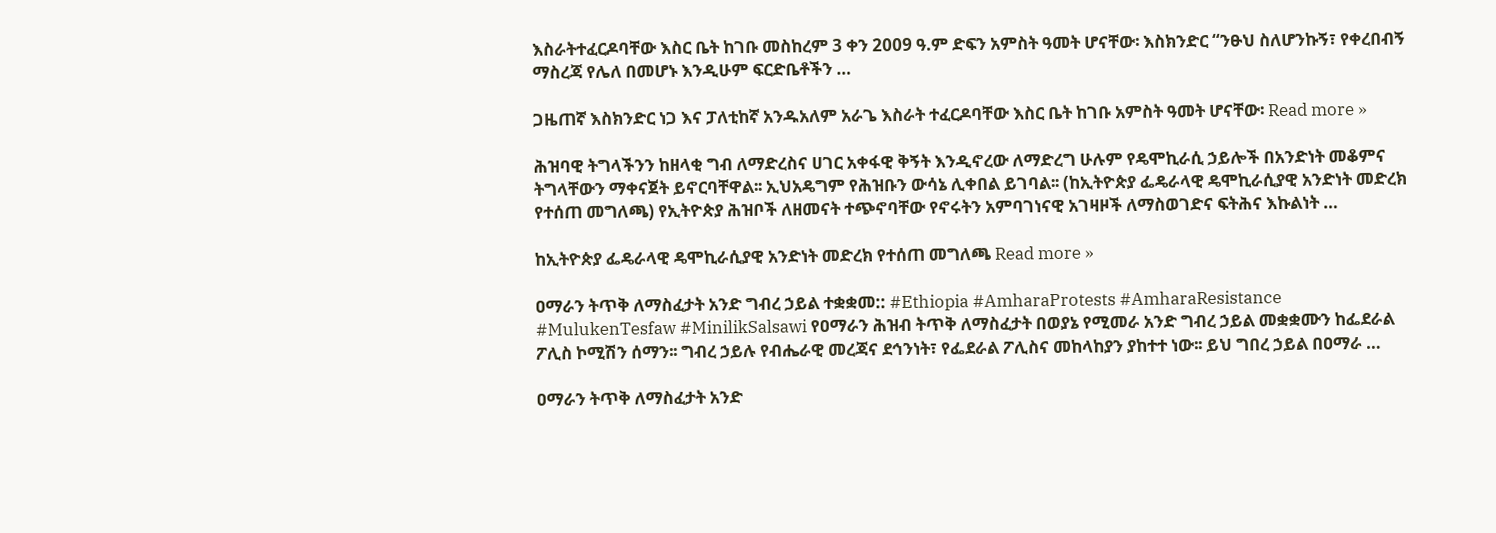እስራትተፈርዶባቸው እስር ቤት ከገቡ መስከረም 3 ቀን 2009 ዓ.ም ድፍን አምስት ዓመት ሆናቸው፡ እስክንድር “ንፁህ ስለሆንኩኝ፣ የቀረበብኝ ማስረጃ የሌለ በመሆኑ እንዲሁም ፍርድቤቶችን …

ጋዜጠኛ እስክንድር ነጋ እና ፓለቲከኛ አንዱአለም አራጌ እስራት ተፈርዶባቸው እስር ቤት ከገቡ አምስት ዓመት ሆናቸው፡ Read more »

ሕዝባዊ ትግላችንን ከዘላቂ ግብ ለማድረስና ሀገር አቀፋዊ ቅኝት እንዲኖረው ለማድረግ ሁሉም የዴሞኪራሲ ኃይሎች በአንድነት መቆምና ትግላቸውን ማቀናጀት ይኖርባቸዋል፡፡ ኢህአዴግም የሕዝቡን ውሳኔ ሊቀበል ይገባል፡፡ (ከኢትዮጵያ ፌዴራላዊ ዴሞኪራሲያዊ አንድነት መድረክ የተሰጠ መግለጫ) የኢትዮጵያ ሕዝቦች ለዘመናት ተጭኖባቸው የኖሩትን አምባገነናዊ አገዛዞች ለማስወገድና ፍትሕና እኩልነት …

ከኢትዮጵያ ፌዴራላዊ ዴሞኪራሲያዊ አንድነት መድረክ የተሰጠ መግለጫ Read more »

ዐማራን ትጥቅ ለማስፈታት አንድ ግብረ ኃይል ተቋቋመ:: #Ethiopia #AmharaProtests #AmharaResistance #MulukenTesfaw #MinilikSalsawi የዐማራን ሕዝብ ትጥቅ ለማስፈታት በወያኔ የሚመራ አንድ ግብረ ኃይል መቋቋሙን ከፌደራል ፖሊስ ኮሚሽን ሰማን፡፡ ግብረ ኃይሉ የብሔራዊ መረጃና ደኅንነት፣ የፌደራል ፖሊስና መከላከያን ያከተተ ነው፡፡ ይህ ግበረ ኃይል በዐማራ …

ዐማራን ትጥቅ ለማስፈታት አንድ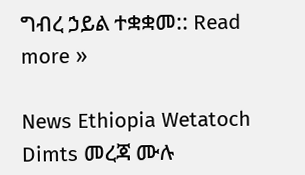ግብረ ኃይል ተቋቋመ:: Read more »

News Ethiopia Wetatoch Dimts መረጃ ሙሉ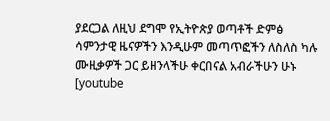ያደርጋል ለዚህ ደግሞ የኢትዮጵያ ወጣቶች ድምፅ ሳምንታዊ ዜናዎችን እንዲሁም መጣጥፎችን ለስለስ ካሉ ሙዚቃዎች ጋር ይዘንላችሁ ቀርበናል አብራችሁን ሁኑ [youtube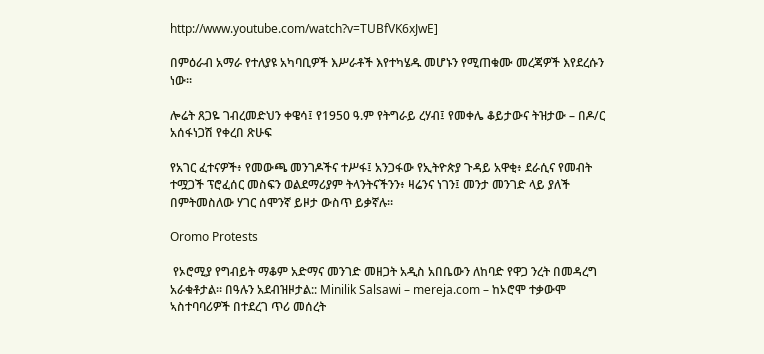http://www.youtube.com/watch?v=TUBfVK6xJwE]

በምዕራብ አማራ የተለያዩ አካባቢዎች እሥራቶች እየተካሄዱ መሆኑን የሚጠቁሙ መረጃዎች እየደረሱን ነው፡፡

ሎሬት ጸጋዬ ገብረመድህን ቀዌሳ፤ የ1950 ዓ.ም የትግራይ ረሃብ፤ የመቀሌ ቆይታውና ትዝታው – በዶ/ር አሰፋነጋሽ የቀረበ ጽሁፍ

የአገር ፈተናዎች፥ የመውጫ መንገዶችና ተሥፋ፤ አንጋፋው የኢትዮጵያ ጉዳይ አዋቂ፥ ደራሲና የመብት ተሟጋች ፕሮፈሰር መስፍን ወልደማሪያም ትላንትናችንን፥ ዛሬንና ነገን፤ መንታ መንገድ ላይ ያለች በምትመስለው ሃገር ሰሞንኛ ይዞታ ውስጥ ይቃኛሉ።

Oromo Protests

 የኦሮሚያ የግብይት ማቆም አድማና መንገድ መዘጋት አዲስ አበቤውን ለከባድ የዋጋ ንረት በመዳረግ አራቁቶታል። በዓሉን አደብዝዞታል:: Minilik Salsawi – mereja.com – ከኦሮሞ ተቃውሞ ኣስተባባሪዎች በተደረገ ጥሪ መሰረት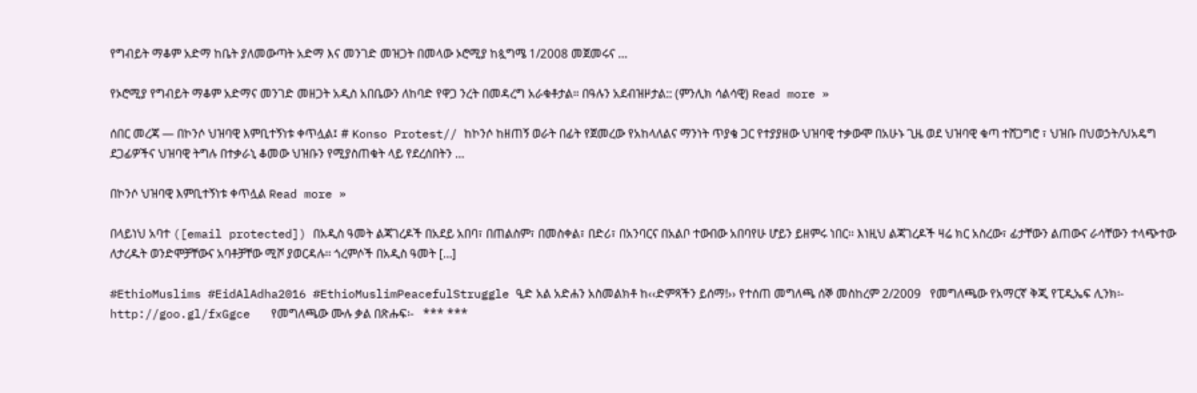የግብይት ማቆም አድማ ከቤት ያለመውጣት አድማ እና መንገድ መዝጋት በመላው ኦሮሚያ ከጷግሜ 1/2008 መጀመሩና …

የኦሮሚያ የግብይት ማቆም አድማና መንገድ መዘጋት አዲስ አበቤውን ለከባድ የዋጋ ንረት በመዳረግ አራቁቶታል። በዓሉን አደብዝዞታል:: (ምንሊክ ሳልሳዊ) Read more »

ሰበር መረጃ — በኮንሶ ህዝባዊ እምቢተኝነቱ ቀጥሏል፤ # Konso Protest// ከኮንሶ ከዘጠኝ ወራት በፊት የጀመረው የአከላለልና ማንነት ጥያቄ ጋር የተያያዘው ህዝባዊ ተቃውሞ በአሁኑ ጊዜ ወደ ህዝባዊ ቁጣ ተሸጋግሮ ፣ ህዝቡ በህወኃት/ህአዴግ ደጋፊዎችና ህዝባዊ ትግሉ በተቃራኒ ቆመው ህዝቡን የሚያስጠቁት ላይ የደረሰበትን …

በኮንሶ ህዝባዊ እምቢተኝነቱ ቀጥሏል Read more »

በላይነህ አባተ ([email protected]) በአዲስ ዓመት ልጃገረዶች በአደይ አበባ፣ በጠልስም፣ በመስቀል፣ በድሪ፣ በአንባርና በአልቦ ተውበው አበባየሁ ሆይን ይዘምሩ ነበር፡፡ እነዚህ ልጃገረዶች ዛሬ ክር አስረው፣ ፊታቸውን ልጠውና ራሳቸውን ተላጭተው ለታረዱት ወንድሞቻቸውና አባቶቻቸው ሚሾ ያወርዳሉ፡፡ ጎረምሶች በአዲስ ዓመት […]

#EthioMuslims #EidAlAdha2016 #EthioMuslimPeacefulStruggle ዒድ አል አድሐን አስመልክቶ ከ‹‹ድምጻችን ይሰማ!›› የተሰጠ መግለጫ ሰኞ መስከረም 2/2009   የመግለጫው የአማርኛ ቅጂ የፒዲኤፍ ሊንክ፡- http://goo.gl/fxGgce   የመግለጫው ሙሉ ቃል በጽሑፍ፡-   *** ***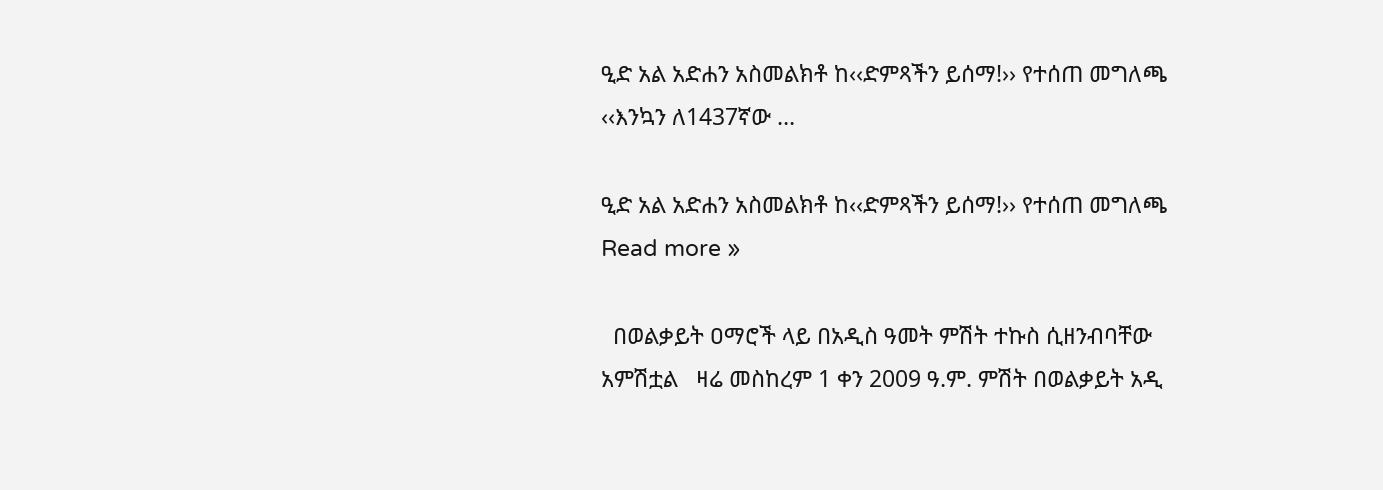ዒድ አል አድሐን አስመልክቶ ከ‹‹ድምጻችን ይሰማ!›› የተሰጠ መግለጫ ‹‹እንኳን ለ1437ኛው …

ዒድ አል አድሐን አስመልክቶ ከ‹‹ድምጻችን ይሰማ!›› የተሰጠ መግለጫ Read more »

  በወልቃይት ዐማሮች ላይ በአዲስ ዓመት ምሽት ተኩስ ሲዘንብባቸው አምሽቷል   ዛሬ መስከረም 1 ቀን 2009 ዓ.ም. ምሽት በወልቃይት አዲ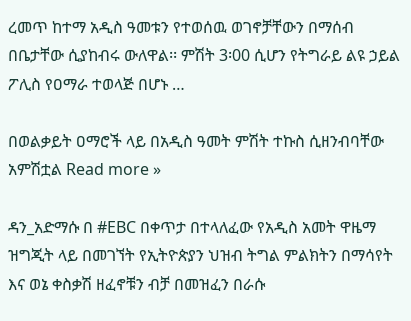ረመጥ ከተማ አዲስ ዓመቱን የተወሰዉ ወገኖቻቸውን በማሰብ በቤታቸው ሲያከብሩ ውለዋል፡፡ ምሽት 3፡00 ሲሆን የትግራይ ልዩ ኃይል ፖሊስ የዐማራ ተወላጅ በሆኑ …

በወልቃይት ዐማሮች ላይ በአዲስ ዓመት ምሽት ተኩስ ሲዘንብባቸው አምሽቷል Read more »

ዳን_አድማሱ በ #EBC በቀጥታ በተላለፈው የአዲስ አመት ዋዜማ ዝግጂት ላይ በመገኘት የኢትዮጵያን ህዝብ ትግል ምልክትን በማሳየት እና ወኔ ቀስቃሽ ዘፈኖቹን ብቻ በመዝፈን በራሱ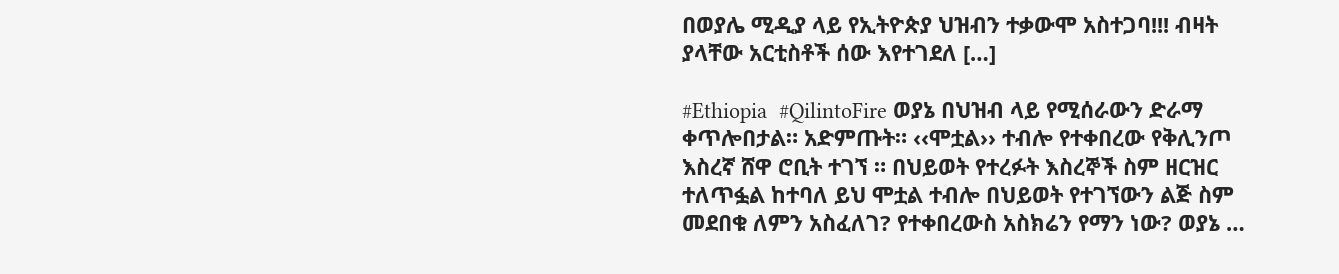በወያሌ ሚዲያ ላይ የኢትዮጵያ ህዝብን ተቃውሞ አስተጋባ!!! ብዛት ያላቸው አርቲስቶች ሰው እየተገደለ […]

#Ethiopia  #QilintoFire ወያኔ በህዝብ ላይ የሚሰራውን ድራማ ቀጥሎበታል። አድምጡት። ‹‹ሞቷል›› ተብሎ የተቀበረው የቅሊንጦ እስረኛ ሸዋ ሮቢት ተገኘ ። በህይወት የተረፉት እስረኞች ስም ዘርዝር ተለጥፏል ከተባለ ይህ ሞቷል ተብሎ በህይወት የተገኘውን ልጅ ስም መደበቁ ለምን አስፈለገ? የተቀበረውስ አስክሬን የማን ነው? ወያኔ …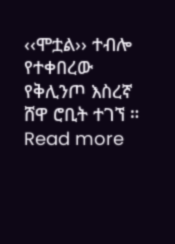‹‹ሞቷል›› ተብሎ የተቀበረው የቅሊንጦ እስረኛ ሸዋ ሮቢት ተገኘ ። Read more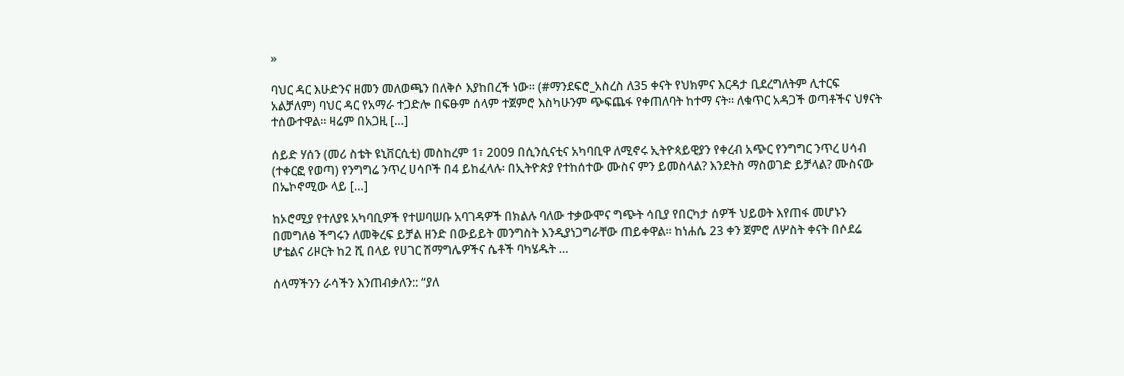»

ባህር ዳር እሁድንና ዘመን መለወጫን በለቅሶ እያከበረች ነው። (#ማንደፍሮ_አስረስ ለ35 ቀናት የህክምና እርዳታ ቢደረግለትም ሊተርፍ አልቻለም) ባህር ዳር የአማራ ተጋድሎ በፍፁም ሰላም ተጀምሮ እስካሁንም ጭፍጨፋ የቀጠለባት ከተማ ናት። ለቁጥር አዳጋች ወጣቶችና ህፃናት ተሰውተዋል። ዛሬም በአጋዚ […]

ሰይድ ሃሰን (መሪ ስቴት ዩኒቨርሲቲ) መስከረም 1፣ 2009 በሲንሲናቲና አካባቢዋ ለሚኖሩ ኢትዮጳይዊያን የቀረብ አጭር የንግግር ንጥረ ሀሳብ (ተቀርፎ የወጣ) የንግግሬ ንጥረ ሀሳቦች በ4 ይከፈላሉ፡ በኢትዮጵያ የተከሰተው ሙስና ምን ይመስላል? እንደትስ ማስወገድ ይቻላል? ሙስናው በኤኮኖሚው ላይ […]

ከኦሮሚያ የተለያዩ አካባቢዎች የተሠባሠቡ አባገዳዎች በክልሉ ባለው ተቃውሞና ግጭት ሳቢያ የበርካታ ሰዎች ህይወት እየጠፋ መሆኑን በመግለፅ ችግሩን ለመቅረፍ ይቻል ዘንድ በውይይት መንግስት እንዲያነጋግራቸው ጠይቀዋል፡፡ ከነሐሴ 23 ቀን ጀምሮ ለሦስት ቀናት በሶደሬ ሆቴልና ሪዞርት ከ2 ሺ በላይ የሀገር ሽማግሌዎችና ሴቶች ባካሄዱት …

ሰላማችንን ራሳችን እንጠብቃለን:: “ያለ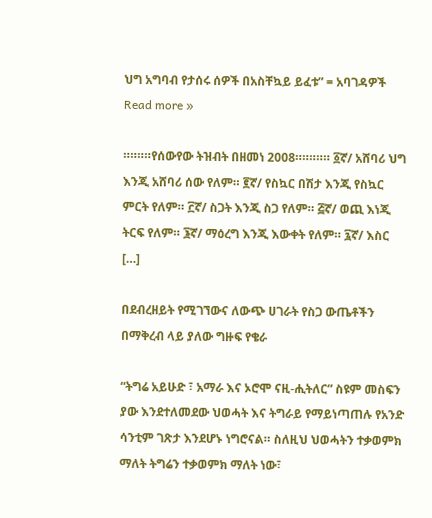ህግ አግባብ የታሰሩ ሰዎች በአስቸኳይ ይፈቱ” = አባገዳዎች Read more »

።።።።የሰውየው ትዝብት በዘመነ 2008።።።።። ፩ኛ/ አሸባሪ ህግ እንጂ አሸባሪ ሰው የለም። ፪ኛ/ የስኳር በሽታ እንጂ የስኳር ምርት የለም። ፫ኛ/ ስጋት እንጂ ስጋ የለም። ፭ኛ/ ወጪ እነጂ ትርፍ የለም። ፮ኛ/ ማዕረግ እንጂ እውቀት የለም። ፯ኛ/ እስር […]

በደብረዘይት የሚገኘውና ለውጭ ሀገራት የስጋ ውጤቶችን በማቅረብ ላይ ያለው ግዙፍ የቄራ

“ትግሬ አይሁድ ፣ አማራ እና ኦሮሞ ናዚ-ሒትለር” ስዩም መስፍን ያው እንደተለመደው ህወሓት እና ትግራይ የማይነጣጠሉ የአንድ ሳንቲም ገጽታ እንደሆኑ ነግሮናል። ስለዚህ ህወሓትን ተቃወምክ ማለት ትግሬን ተቃወምክ ማለት ነው፣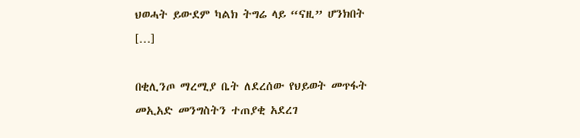ህወሓት ይውደም ካልክ ትግሬ ላይ “ናዚ” ሆንክበት […]

በቂሊንጦ ማረሚያ ቤት ለደረሰው የህይወት መጥፋት መኢአድ መንግስትን ተጠያቂ አደረገ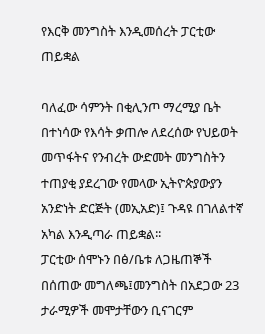የእርቅ መንግስት እንዲመሰረት ፓርቲው ጠይቋል

ባለፈው ሳምንት በቂሊንጦ ማረሚያ ቤት በተነሳው የእሳት ቃጠሎ ለደረሰው የህይወት መጥፋትና የንብረት ውድመት መንግስትን  ተጠያቂ ያደረገው የመላው ኢትዮጵያውያን አንድነት ድርጅት (መኢአድ)፤ ጉዳዩ በገለልተኛ አካል እንዲጣራ ጠይቋል፡፡
ፓርቲው ሰሞኑን በፅ/ቤቱ ለጋዜጠኞች በሰጠው መግለጫ፤መንግስት በአደጋው 23 ታራሚዎች መሞታቸውን ቢናገርም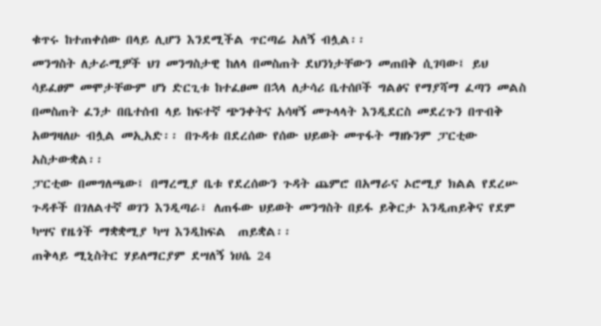ቁጥሩ ከተጠቀሰው በላይ ሊሆን እንደሚችል ጥርጣሬ አለኝ ብሏል፡፡
መንግስት ለታራሚዎች ህገ መንግስታዊ ከለላ በመስጠት ደህንነታቸውን መጠበቅ ሲገባው፤ ይህ ሳይፈፀም መሞታቸውም ሆነ ድርጊቱ ከተፈፀመ በኋላ ለታሳሪ ቤተሰቦች ግልፅና የማያሻማ ፈጣን መልስ በመስጠት ፈንታ በቤተሰብ ላይ ከፍተኛ ጭንቀትና አሳዛኝ መጉላላት እንዲደርስ መደረጉን በጥብቅ አወግዛለሁ ብሏል መኢአድ፡፡ በጉዳቱ በደረሰው የሰው ህይወት መጥፋት ማዘኑንም ፓርቲው አስታውቋል፡፡
ፓርቲው በመግለጫው፤ በማረሚያ ቤቱ የደረሰውን ጉዳት ጨምሮ በአማራና ኦሮሚያ ክልል የደረሡ ጉዳቶች በገለልተኛ ወገን እንዲጣራ፣ ለጠፋው ህይወት መንግስት በይፋ ይቅርታ እንዲጠይቅና የደም ካሣና የዜጎች ማቋቋሚያ ካሣ እንዲከፍል  ጠይቋል፡፡
ጠቅላይ ሚኒስትር ሃይለማርያም ደሣለኝ ነሀሴ 24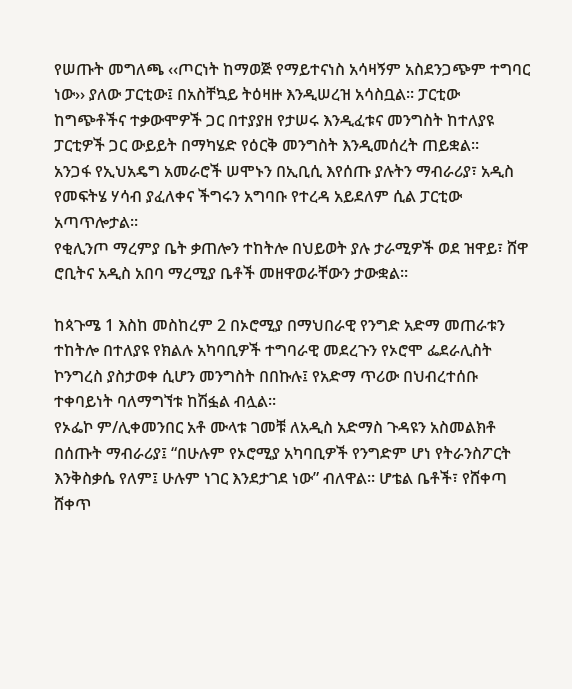የሠጡት መግለጫ ‹‹ጦርነት ከማወጅ የማይተናነስ አሳዛኝም አስደንጋጭም ተግባር ነው›› ያለው ፓርቲው፤ በአስቸኳይ ትዕዛዙ እንዲሠረዝ አሳስቧል፡፡ ፓርቲው ከግጭቶችና ተቃውሞዎች ጋር በተያያዘ የታሠሩ እንዲፈቱና መንግስት ከተለያዩ ፓርቲዎች ጋር ውይይት በማካሄድ የዕርቅ መንግስት እንዲመሰረት ጠይቋል፡፡
አንጋፋ የኢህአዴግ አመራሮች ሠሞኑን በኢቢሲ እየሰጡ ያሉትን ማብራሪያ፣ አዲስ የመፍትሄ ሃሳብ ያፈለቀና ችግሩን አግባቡ የተረዳ አይደለም ሲል ፓርቲው አጣጥሎታል፡፡
የቂሊንጦ ማረምያ ቤት ቃጠሎን ተከትሎ በህይወት ያሉ ታራሚዎች ወደ ዝዋይ፣ ሸዋ ሮቢትና አዲስ አበባ ማረሚያ ቤቶች መዘዋወራቸውን ታውቋል፡፡

ከጳጉሜ 1 እስከ መስከረም 2 በኦሮሚያ በማህበራዊ የንግድ አድማ መጠራቱን ተከትሎ በተለያዩ የክልሉ አካባቢዎች ተግባራዊ መደረጉን የኦሮሞ ፌደራሊስት ኮንግረስ ያስታወቀ ሲሆን መንግስት በበኩሉ፤ የአድማ ጥሪው በህብረተሰቡ ተቀባይነት ባለማግኘቱ ከሽፏል ብሏል፡፡
የኦፌኮ ም/ሊቀመንበር አቶ ሙላቱ ገመቹ ለአዲስ አድማስ ጉዳዩን አስመልክቶ በሰጡት ማብራሪያ፤ “በሁሉም የኦሮሚያ አካባቢዎች የንግድም ሆነ የትራንስፖርት እንቅስቃሴ የለም፤ ሁሉም ነገር እንደታገደ ነው” ብለዋል፡፡ ሆቴል ቤቶች፣ የሸቀጣ ሸቀጥ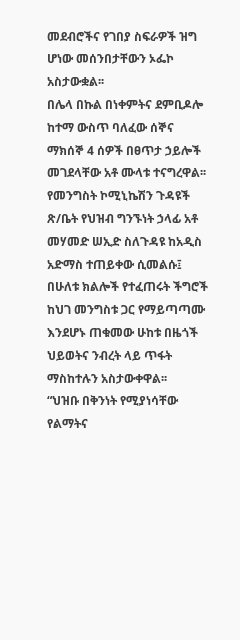መደብሮችና የገበያ ስፍራዎች ዝግ ሆነው መሰንበታቸውን ኦፌኮ አስታውቋል፡፡
በሌላ በኩል በነቀምትና ደምቢዶሎ ከተማ ውስጥ ባለፈው ሰኞና ማክሰኞ 4 ሰዎች በፀጥታ ኃይሎች መገደላቸው አቶ ሙላቱ ተናግረዋል፡፡
የመንግስት ኮሚኒኬሽን ጉዳዩች ጽ/ቤት የህዝብ ግንኙነት ኃላፊ አቶ መሃመድ ሠኢድ ስለጉዳዩ ከአዲስ አድማስ ተጠይቀው ሲመልሱ፤ በሁለቱ ክልሎች የተፈጠሩት ችግሮች ከህገ መንግስቱ ጋር የማይጣጣሙ እንደሆኑ ጠቁመው ሁከቱ በዜጎች ህይወትና ንብረት ላይ ጥፋት ማስከተሉን አስታውቀዋል፡፡
“ህዝቡ በቅንነት የሚያነሳቸው የልማትና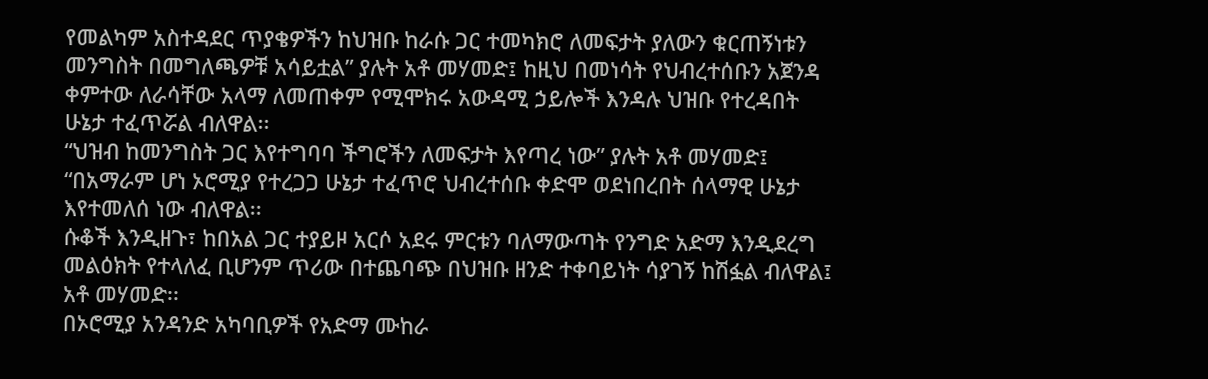የመልካም አስተዳደር ጥያቄዎችን ከህዝቡ ከራሱ ጋር ተመካክሮ ለመፍታት ያለውን ቁርጠኝነቱን መንግስት በመግለጫዎቹ አሳይቷል” ያሉት አቶ መሃመድ፤ ከዚህ በመነሳት የህብረተሰቡን አጀንዳ ቀምተው ለራሳቸው አላማ ለመጠቀም የሚሞክሩ አውዳሚ ኃይሎች እንዳሉ ህዝቡ የተረዳበት ሁኔታ ተፈጥሯል ብለዋል፡፡
“ህዝብ ከመንግስት ጋር እየተግባባ ችግሮችን ለመፍታት እየጣረ ነው” ያሉት አቶ መሃመድ፤ “በአማራም ሆነ ኦሮሚያ የተረጋጋ ሁኔታ ተፈጥሮ ህብረተሰቡ ቀድሞ ወደነበረበት ሰላማዊ ሁኔታ እየተመለሰ ነው ብለዋል፡፡
ሱቆች እንዲዘጉ፣ ከበአል ጋር ተያይዞ አርሶ አደሩ ምርቱን ባለማውጣት የንግድ አድማ እንዲደረግ መልዕክት የተላለፈ ቢሆንም ጥሪው በተጨባጭ በህዝቡ ዘንድ ተቀባይነት ሳያገኝ ከሽፏል ብለዋል፤ አቶ መሃመድ፡፡
በኦሮሚያ አንዳንድ አካባቢዎች የአድማ ሙከራ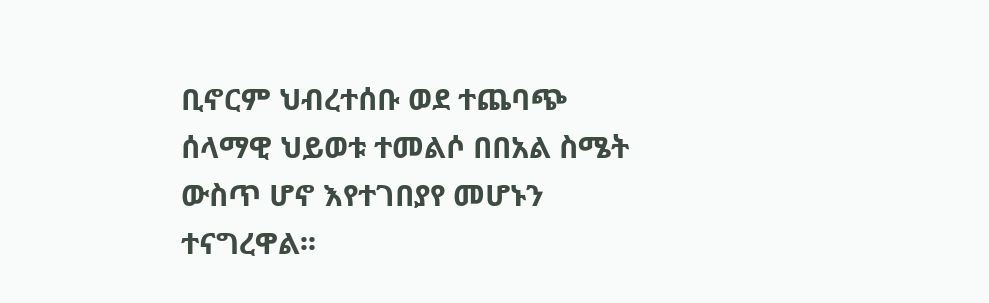ቢኖርም ህብረተሰቡ ወደ ተጨባጭ ሰላማዊ ህይወቱ ተመልሶ በበአል ስሜት ውስጥ ሆኖ እየተገበያየ መሆኑን ተናግረዋል፡፡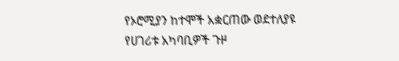የኦሮሚያን ከተሞች አቋርጠው ወደተለያዩ የሀገሪቱ አካባቢዎች ጉዞ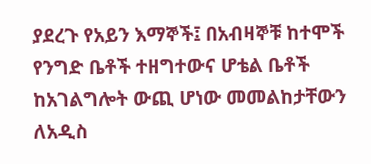ያደረጉ የአይን እማኞች፤ በአብዛኞቹ ከተሞች የንግድ ቤቶች ተዘግተውና ሆቴል ቤቶች ከአገልግሎት ውጪ ሆነው መመልከታቸውን ለአዲስ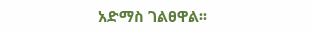አድማስ ገልፀዋል፡፡